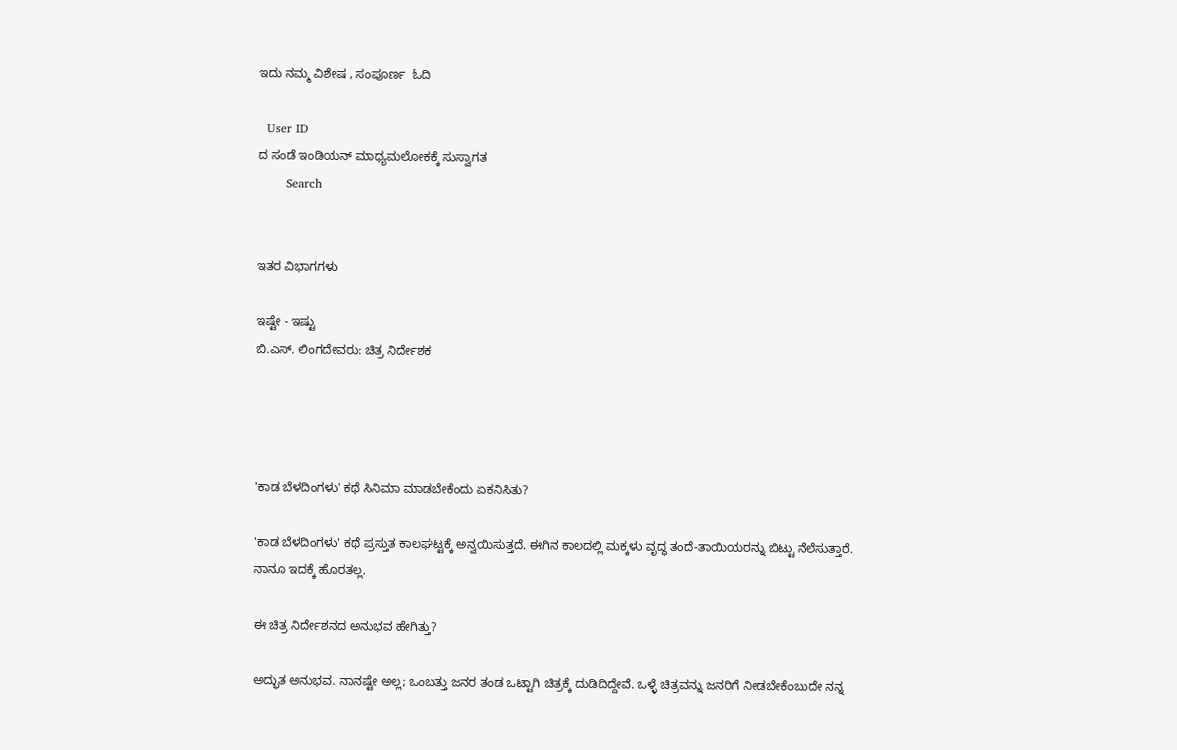ಇದು ನಮ್ಮ ವಿಶೇಷ , ಸಂಪೂರ್ಣ  ಓದಿ

  User ID
ದ ಸಂಡೆ ಇಂಡಿಯನ್ ಮಾಧ್ಯಮಲೋಕಕ್ಕೆ ಸುಸ್ವಾಗತ
       Search


ಇತರ ವಿಭಾಗಗಳು

ಇಷ್ಟೇ - ಇಷ್ಟು
ಬಿ.ಎಸ್. ಲಿಂಗದೇವರು: ಚಿತ್ರ ನಿರ್ದೇಶಕ




'ಕಾಡ ಬೆಳದಿಂಗಳು' ಕಥೆ ಸಿನಿಮಾ ಮಾಡಬೇಕೆಂದು ಏಕನಿಸಿತು?

'ಕಾಡ ಬೆಳದಿಂಗಳು' ಕಥೆ ಪ್ರಸ್ತುತ ಕಾಲಘಟ್ಟಕ್ಕೆ ಅನ್ವಯಿಸುತ್ತದೆ. ಈಗಿನ ಕಾಲದಲ್ಲಿ ಮಕ್ಕಳು ವೃದ್ಧ ತಂದೆ-ತಾಯಿಯರನ್ನು ಬಿಟ್ಟು ನೆಲೆಸುತ್ತಾರೆ. ನಾನೂ ಇದಕ್ಕೆ ಹೊರತಲ್ಲ.

ಈ ಚಿತ್ರ ನಿರ್ದೇಶನದ ಅನುಭವ ಹೇಗಿತ್ತು?

ಅದ್ಭುತ ಅನುಭವ. ನಾನಷ್ಟೇ ಅಲ್ಲ; ಒಂಬತ್ತು ಜನರ ತಂಡ ಒಟ್ಟಾಗಿ ಚಿತ್ರಕ್ಕೆ ದುಡಿದಿದ್ದೇವೆ. ಒಳ್ಳೆ ಚಿತ್ರವನ್ನು ಜನರಿಗೆ ನೀಡಬೇಕೆಂಬುದೇ ನನ್ನ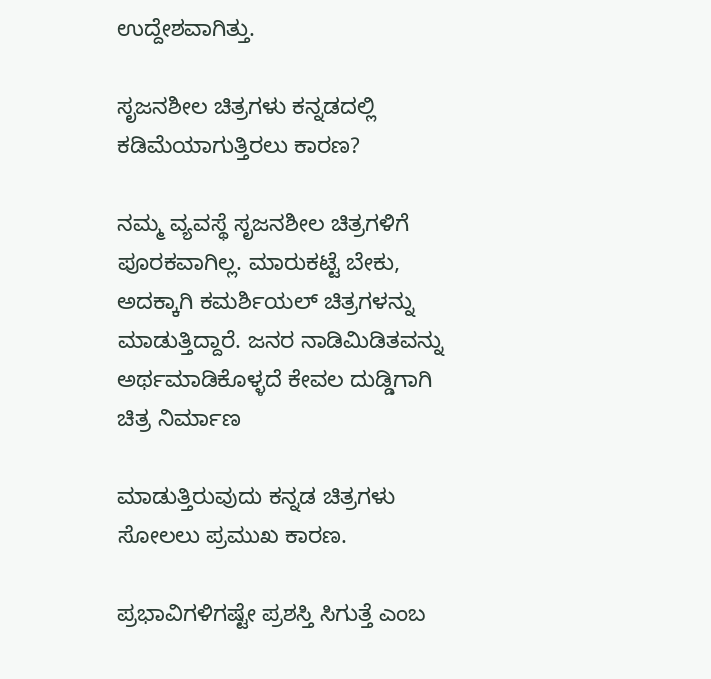ಉದ್ದೇಶವಾಗಿತ್ತು.

ಸೃಜನಶೀಲ ಚಿತ್ರಗಳು ಕನ್ನಡದಲ್ಲಿ ಕಡಿಮೆಯಾಗುತ್ತಿರಲು ಕಾರಣ?

ನಮ್ಮ ವ್ಯವಸ್ಥೆ ಸೃಜನಶೀಲ ಚಿತ್ರಗಳಿಗೆ ಪೂರಕವಾಗಿಲ್ಲ. ಮಾರುಕಟ್ಟೆ ಬೇಕು, ಅದಕ್ಕಾಗಿ ಕಮರ್ಶಿಯಲ್ ಚಿತ್ರಗಳನ್ನು ಮಾಡುತ್ತಿದ್ದಾರೆ. ಜನರ ನಾಡಿಮಿಡಿತವನ್ನು ಅರ್ಥಮಾಡಿಕೊಳ್ಳದೆ ಕೇವಲ ದುಡ್ಡಿಗಾಗಿ ಚಿತ್ರ ನಿರ್ಮಾಣ

ಮಾಡುತ್ತಿರುವುದು ಕನ್ನಡ ಚಿತ್ರಗಳು ಸೋಲಲು ಪ್ರಮುಖ ಕಾರಣ.

ಪ್ರಭಾವಿಗಳಿಗಷ್ಟೇ ಪ್ರಶಸ್ತಿ ಸಿಗುತ್ತೆ ಎಂಬ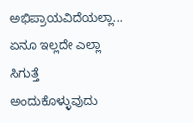ಅಭಿಪ್ರಾಯವಿದೆಯಲ್ಲಾ... ಏನೂ ಇಲ್ಲದೇ ಎಲ್ಲಾ ಸಿಗುತ್ತೆ ಅಂದುಕೊಳ್ಳುವುದು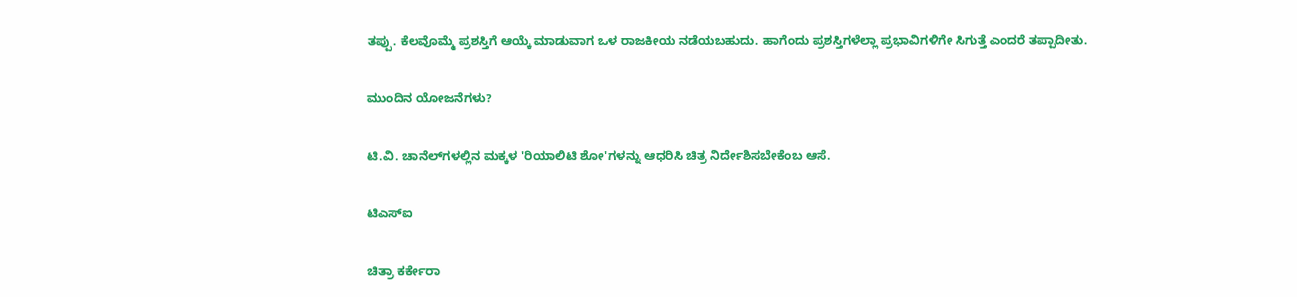ತಪ್ಪು. ಕೆಲವೊಮ್ಮೆ ಪ್ರಶಸ್ತಿಗೆ ಆಯ್ಕೆ ಮಾಡುವಾಗ ಒಳ ರಾಜಕೀಯ ನಡೆಯಬಹುದು. ಹಾಗೆಂದು ಪ್ರಶಸ್ತಿಗಳೆಲ್ಲಾ ಪ್ರಭಾವಿಗಳಿಗೇ ಸಿಗುತ್ತೆ ಎಂದರೆ ತಪ್ಪಾದೀತು.

ಮುಂದಿನ ಯೋಜನೆಗಳು?

ಟಿ.ವಿ. ಚಾನೆಲ್‌ಗಳಲ್ಲಿನ ಮಕ್ಕಳ 'ರಿಯಾಲಿಟಿ ಶೋ'ಗಳನ್ನು ಆಧರಿಸಿ ಚಿತ್ರ ನಿರ್ದೇಶಿಸಬೇಕೆಂಬ ಆಸೆ.

ಟಿಎಸ್‌ಐ

ಚಿತ್ರಾ ಕರ್ಕೇರಾ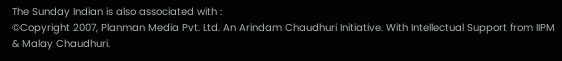The Sunday Indian is also associated with :
©Copyright 2007, Planman Media Pvt. Ltd. An Arindam Chaudhuri Initiative. With Intellectual Support from IIPM & Malay Chaudhuri.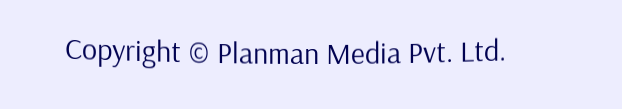Copyright © Planman Media Pvt. Ltd.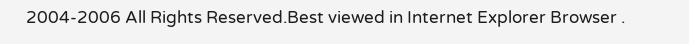2004-2006 All Rights Reserved.Best viewed in Internet Explorer Browser .